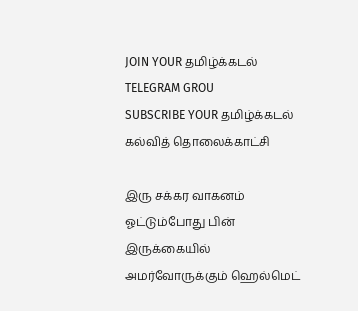JOIN YOUR தமிழ்க்கடல் TELEGRAM GROU
SUBSCRIBE YOUR தமிழ்க்கடல் கல்வித் தொலைக்காட்சி

இரு சக்கர வாகனம் ஓட்டும்போது பின் இருக்கையில் அமர்வோருக்கும் ஹெல்மெட்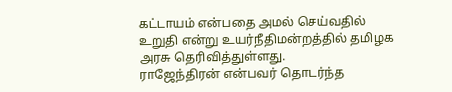கட்டாயம் என்பதை அமல் செய்வதில் உறுதி என்று உயர்நீதிமன்றத்தில் தமிழக அரசு தெரிவித்துள்ளது.
ராஜேந்திரன் என்பவர் தொடர்ந்த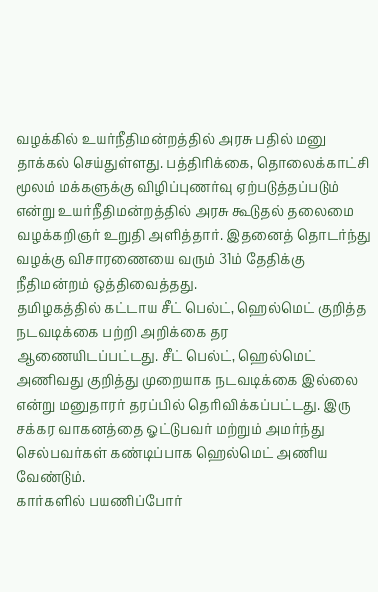வழக்கில் உயர்நீதிமன்றத்தில் அரசு பதில் மனு தாக்கல் செய்துள்ளது. பத்திரிக்கை, தொலைக்காட்சி மூலம் மக்களுக்கு விழிப்புணர்வு ஏற்படுத்தப்படும் என்று உயர்நீதிமன்றத்தில் அரசு கூடுதல் தலைமை வழக்கறிஞர் உறுதி அளித்தார். இதனைத் தொடர்ந்து வழக்கு விசாரணையை வரும் 31ம் தேதிக்கு நீதிமன்றம் ஒத்திவைத்தது.
தமிழகத்தில் கட்டாய சீட் பெல்ட், ஹெல்மெட் குறித்த நடவடிக்கை பற்றி அறிக்கை தர ஆணையிடப்பட்டது. சீட் பெல்ட், ஹெல்மெட் அணிவது குறித்து முறையாக நடவடிக்கை இல்லை என்று மனுதாரர் தரப்பில் தெரிவிக்கப்பட்டது. இரு சக்கர வாகனத்தை ஓட்டுபவர் மற்றும் அமர்ந்து செல்பவர்கள் கண்டிப்பாக ஹெல்மெட் அணிய வேண்டும்.
கார்களில் பயணிப்போர்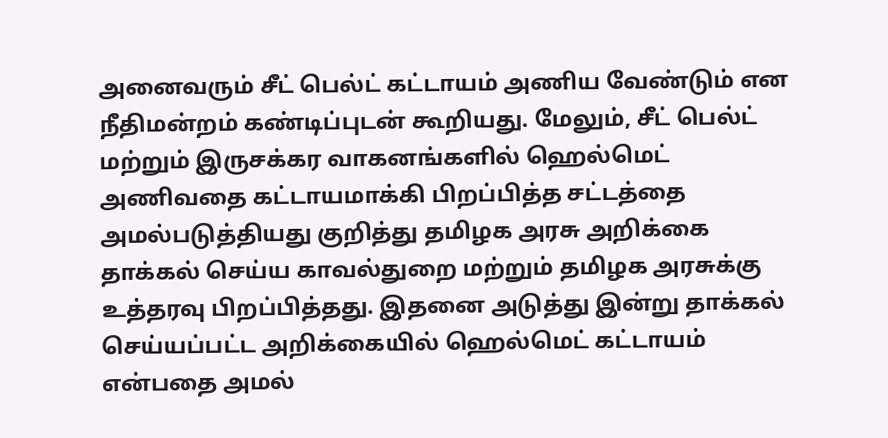அனைவரும் சீட் பெல்ட் கட்டாயம் அணிய வேண்டும் என நீதிமன்றம் கண்டிப்புடன் கூறியது. மேலும், சீட் பெல்ட் மற்றும் இருசக்கர வாகனங்களில் ஹெல்மெட் அணிவதை கட்டாயமாக்கி பிறப்பித்த சட்டத்தை அமல்படுத்தியது குறித்து தமிழக அரசு அறிக்கை தாக்கல் செய்ய காவல்துறை மற்றும் தமிழக அரசுக்கு உத்தரவு பிறப்பித்தது. இதனை அடுத்து இன்று தாக்கல் செய்யப்பட்ட அறிக்கையில் ஹெல்மெட் கட்டாயம் என்பதை அமல்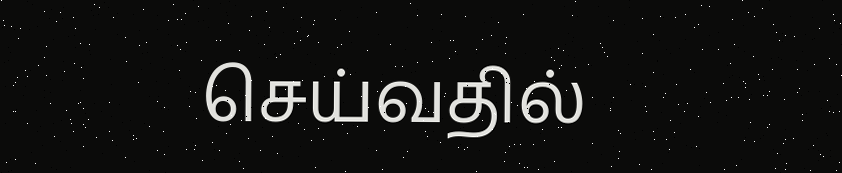செய்வதில்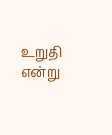உறுதி என்று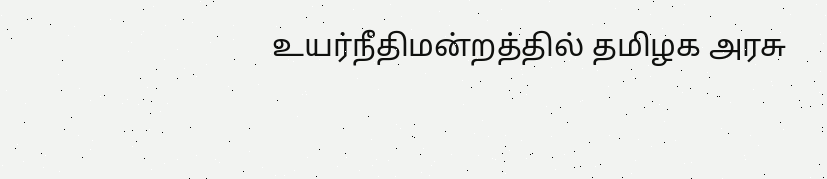உயர்நீதிமன்றத்தில் தமிழக அரசு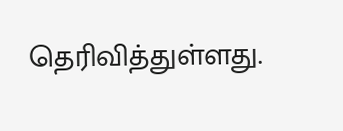தெரிவித்துள்ளது.